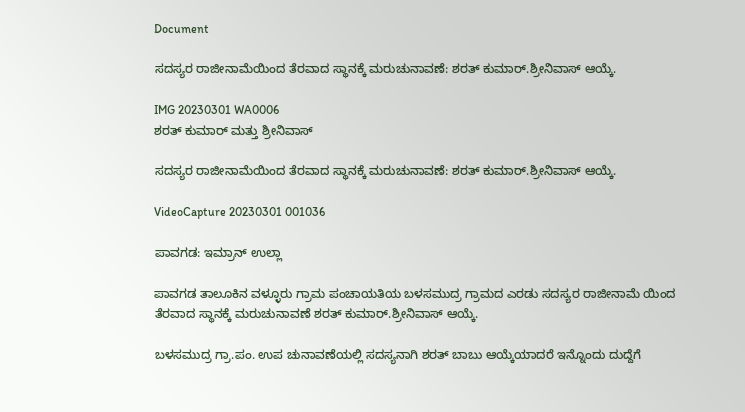Document

ಸದಸ್ಯರ ರಾಜೀನಾಮೆಯಿಂದ ತೆರವಾದ ಸ್ಥಾನಕ್ಕೆ ಮರುಚುನಾವಣೆ: ಶರತ್ ಕುಮಾರ್.ಶ್ರೀನಿವಾಸ್ ಆಯ್ಕೆ.

IMG 20230301 WA0006
ಶರತ್ ಕುಮಾರ್ ಮತ್ತು ಶ್ರೀನಿವಾಸ್

ಸದಸ್ಯರ ರಾಜೀನಾಮೆಯಿಂದ ತೆರವಾದ ಸ್ಥಾನಕ್ಕೆ ಮರುಚುನಾವಣೆ: ಶರತ್ ಕುಮಾರ್.ಶ್ರೀನಿವಾಸ್ ಆಯ್ಕೆ.

VideoCapture 20230301 001036

ಪಾವಗಡ: ಇಮ್ರಾನ್ ಉಲ್ಲಾ

ಪಾವಗಡ ತಾಲೂಕಿನ ವಳ್ಳೂರು ಗ್ರಾಮ ಪಂಚಾಯತಿಯ ಬಳಸಮುದ್ರ ಗ್ರಾಮದ ಎರಡು ಸದಸ್ಯರ ರಾಜೀನಾಮೆ ಯಿಂದ ತೆರವಾದ ಸ್ಥಾನಕ್ಕೆ ಮರುಚುನಾವಣೆ ಶರತ್ ಕುಮಾರ್.ಶ್ರೀನಿವಾಸ್ ಆಯ್ಕೆ.

ಬಳಸಮುದ್ರ ಗ್ರಾ.ಪಂ. ಉಪ ಚುನಾವಣೆಯಲ್ಲಿ ಸದಸ್ಯನಾಗಿ ಶರತ್ ಬಾಬು ಆಯ್ಕೆಯಾದರೆ ಇನ್ನೊಂದು ದುದ್ದೆಗೆ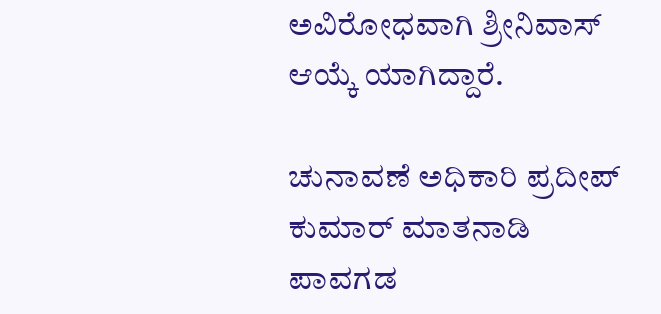ಅವಿರೋಧವಾಗಿ ಶ್ರೀನಿವಾಸ್ ಆಯ್ಕೆ ಯಾಗಿದ್ದಾರೆ.

ಚುನಾವಣೆ ಅಧಿಕಾರಿ ಪ್ರದೀಪ್ ಕುಮಾರ್ ಮಾತನಾಡಿ
ಪಾವಗಡ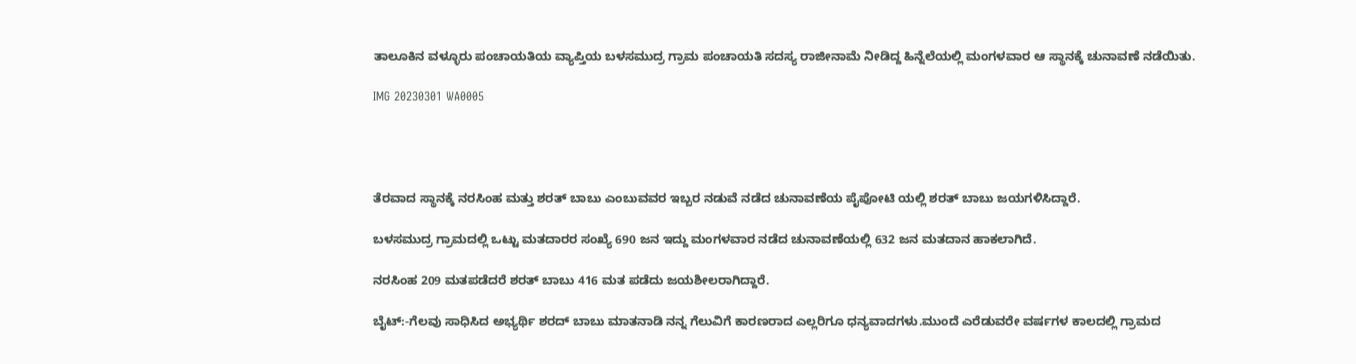ತಾಲೂಕಿನ ವಳ್ಳೂರು ಪಂಚಾಯತಿಯ ವ್ಯಾಪ್ತಿಯ ಬಳಸಮುದ್ರ ಗ್ರಾಮ ಪಂಚಾಯತಿ ಸದಸ್ಯ ರಾಜೀನಾಮೆ ನೀಡಿದ್ದ ಹಿನ್ನೆಲೆಯಲ್ಲಿ ಮಂಗಳವಾರ ಆ ಸ್ಥಾನಕ್ಕೆ ಚುನಾವಣೆ ನಡೆಯಿತು.

IMG 20230301 WA0005




ತೆರವಾದ ಸ್ಥಾನಕ್ಕೆ ನರಸಿಂಹ ಮತ್ತು ಶರತ್ ಬಾಬು ಎಂಬುವವರ ಇಬ್ಬರ ನಡುವೆ ನಡೆದ ಚುನಾವಣೆಯ ಪೈಪೋಟಿ ಯಲ್ಲಿ ಶರತ್ ಬಾಬು ಜಯಗಳಿಸಿದ್ದಾರೆ.

ಬಳಸಮುದ್ರ ಗ್ರಾಮದಲ್ಲಿ ಒಟ್ಟು ಮತದಾರರ ಸಂಖ್ಯೆ 690 ಜನ ಇದ್ದು ಮಂಗಳವಾರ ನಡೆದ ಚುನಾವಣೆಯಲ್ಲಿ 632 ಜನ ಮತದಾನ ಹಾಕಲಾಗಿದೆ.

ನರಸಿಂಹ 209 ಮತಪಡೆದರೆ ಶರತ್ ಬಾಬು 416 ಮತ ಪಡೆದು ಜಯಶೀಲರಾಗಿದ್ದಾರೆ.

ಬೈಟ್:-ಗೆಲವು ಸಾಧಿಸಿದ ಅಭ್ಯರ್ಥಿ ಶರದ್ ಬಾಬು ಮಾತನಾಡಿ ನನ್ನ ಗೆಲುವಿಗೆ ಕಾರಣರಾದ ಎಲ್ಲರಿಗೂ ಧನ್ಯವಾದಗಳು.ಮುಂದೆ ಎರೆಡುವರೇ ವರ್ಷಗಳ ಕಾಲದಲ್ಲಿ ಗ್ರಾಮದ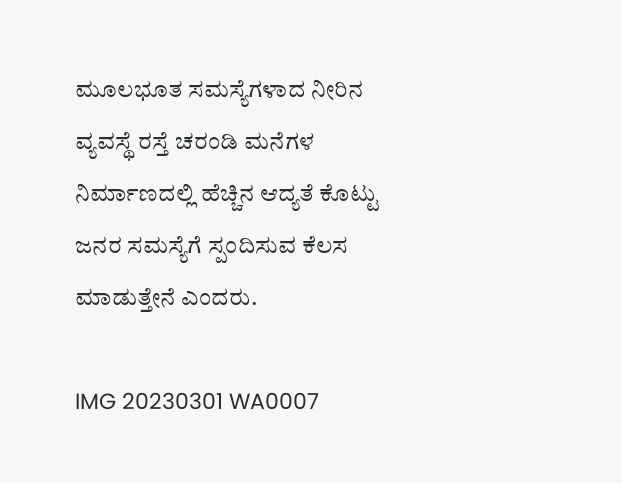ಮೂಲಭೂತ ಸಮಸ್ಯೆಗಳಾದ ನೀರಿನ ವ್ಯವಸ್ಥೆ ರಸ್ತೆ ಚರಂಡಿ ಮನೆಗಳ ನಿರ್ಮಾಣದಲ್ಲಿ ಹೆಚ್ಚಿನ ಆದ್ಯತೆ ಕೊಟ್ಟು ಜನರ ಸಮಸ್ಯೆಗೆ ಸ್ಪಂದಿಸುವ ಕೆಲಸ ಮಾಡುತ್ತೇನೆ ಎಂದರು.

IMG 20230301 WA0007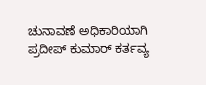ಚುನಾವಣೆ ಅಧಿಕಾರಿಯಾಗಿ ಪ್ರದೀಪ್ ಕುಮಾರ್ ಕರ್ತವ್ಯ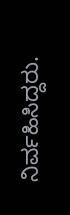ನಿರ್ವಹಿಸಿದ್ದರು.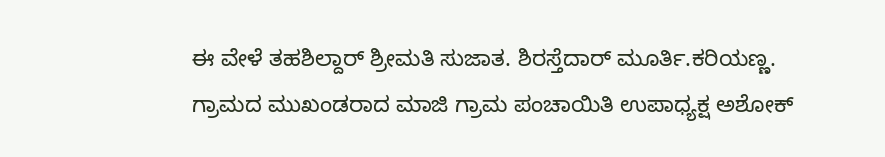ಈ ವೇಳೆ ತಹಶಿಲ್ದಾರ್ ಶ್ರೀಮತಿ ಸುಜಾತ. ಶಿರಸ್ತೆದಾರ್ ಮೂರ್ತಿ.ಕರಿಯಣ್ಣ. ಗ್ರಾಮದ ಮುಖಂಡರಾದ ಮಾಜಿ ಗ್ರಾಮ ಪಂಚಾಯಿತಿ ಉಪಾಧ್ಯಕ್ಷ ಅಶೋಕ್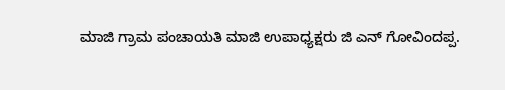ಮಾಜಿ ಗ್ರಾಮ ಪಂಚಾಯತಿ ಮಾಜಿ ಉಪಾಧ್ಯಕ್ಷರು ಜಿ ಎನ್ ಗೋವಿಂದಪ್ಪ.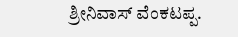ಶ್ರೀನಿವಾಸ್ ವೆಂಕಟಪ್ಪ.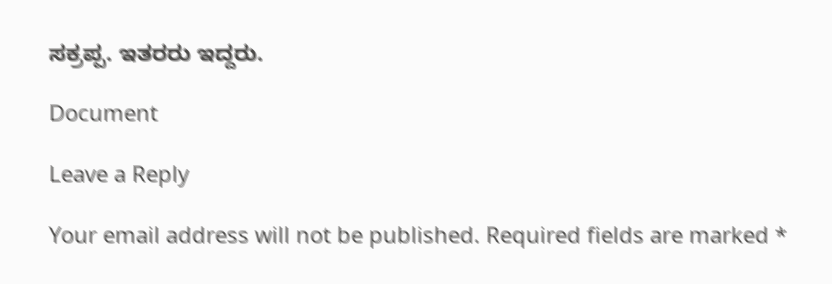ಸಕ್ರಪ್ಪ. ಇತರರು ಇದ್ದರು.

Document

Leave a Reply

Your email address will not be published. Required fields are marked *